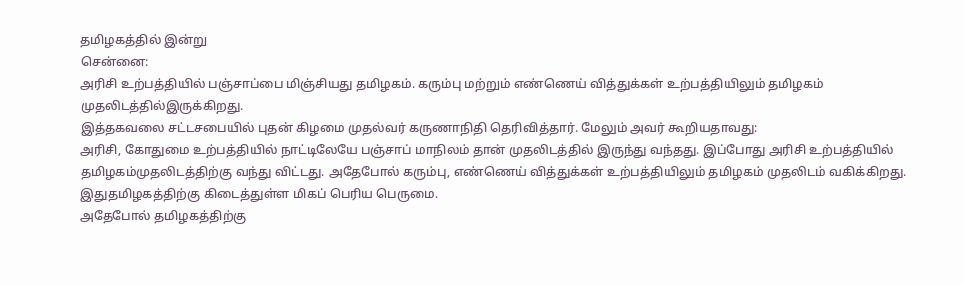தமிழகத்தில் இன்று
சென்னை:
அரிசி உற்பத்தியில் பஞ்சாப்பை மிஞ்சியது தமிழகம். கரும்பு மற்றும் எண்ணெய் வித்துக்கள் உற்பத்தியிலும் தமிழகம் முதலிடத்தில்இருக்கிறது.
இத்தகவலை சட்டசபையில் புதன் கிழமை முதல்வர் கருணாநிதி தெரிவித்தார். மேலும் அவர் கூறியதாவது:
அரிசி, கோதுமை உற்பத்தியில் நாட்டிலேயே பஞ்சாப் மாநிலம் தான் முதலிடத்தில் இருந்து வந்தது. இப்போது அரிசி உற்பத்தியில் தமிழகம்முதலிடத்திற்கு வந்து விட்டது. அதேபோல் கரும்பு, எண்ணெய் வித்துக்கள் உற்பத்தியிலும் தமிழகம் முதலிடம் வகிக்கிறது. இதுதமிழகத்திற்கு கிடைத்துள்ள மிகப் பெரிய பெருமை.
அதேபோல் தமிழகத்திற்கு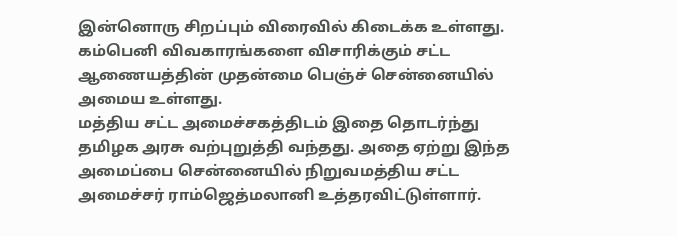இன்னொரு சிறப்பும் விரைவில் கிடைக்க உள்ளது.
கம்பெனி விவகாரங்களை விசாரிக்கும் சட்ட ஆணையத்தின் முதன்மை பெஞ்ச் சென்னையில் அமைய உள்ளது.
மத்திய சட்ட அமைச்சகத்திடம் இதை தொடர்ந்து தமிழக அரசு வற்புறுத்தி வந்தது. அதை ஏற்று இந்த அமைப்பை சென்னையில் நிறுவமத்திய சட்ட அமைச்சர் ராம்ஜெத்மலானி உத்தரவிட்டுள்ளார்.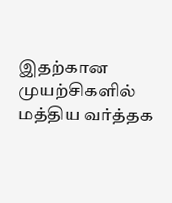இதற்கான முயற்சிகளில் மத்திய வர்த்தக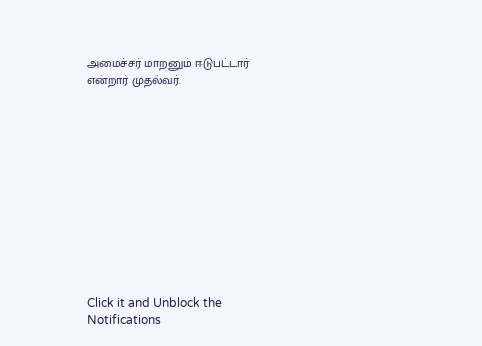அமைச்சர் மாறனும் ஈடுபட்டார் என்றார் முதல்வர்.












Click it and Unblock the Notifications